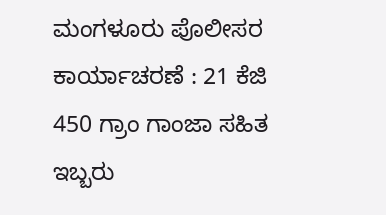ಮಂಗಳೂರು ಪೊಲೀಸರ ಕಾರ್ಯಾಚರಣೆ : 21 ಕೆಜಿ 450 ಗ್ರಾಂ ಗಾಂಜಾ ಸಹಿತ ಇಬ್ಬರು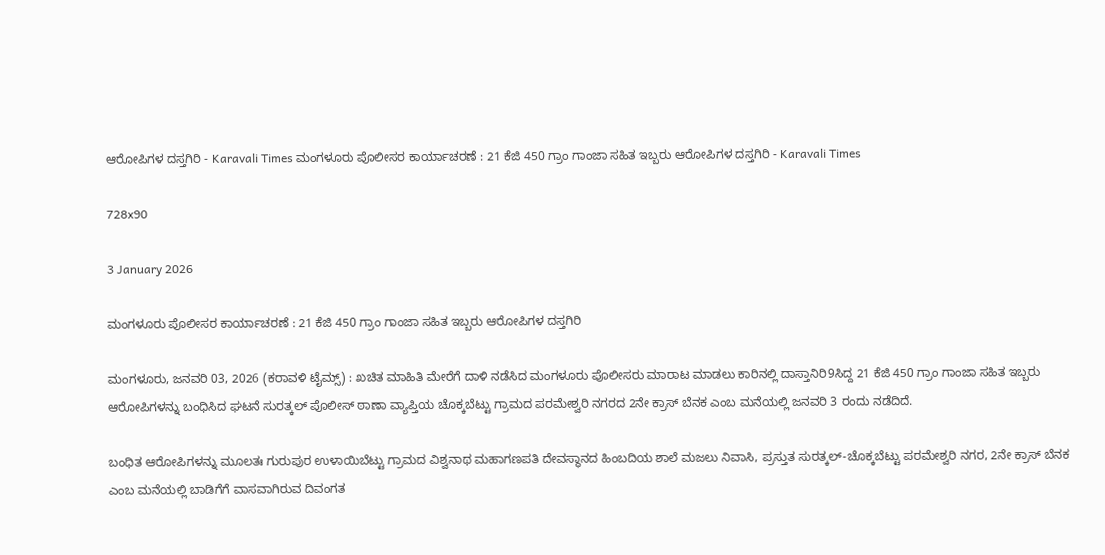ಆರೋಪಿಗಳ ದಸ್ತಗಿರಿ - Karavali Times ಮಂಗಳೂರು ಪೊಲೀಸರ ಕಾರ್ಯಾಚರಣೆ : 21 ಕೆಜಿ 450 ಗ್ರಾಂ ಗಾಂಜಾ ಸಹಿತ ಇಬ್ಬರು ಆರೋಪಿಗಳ ದಸ್ತಗಿರಿ - Karavali Times

728x90

3 January 2026

ಮಂಗಳೂರು ಪೊಲೀಸರ ಕಾರ್ಯಾಚರಣೆ : 21 ಕೆಜಿ 450 ಗ್ರಾಂ ಗಾಂಜಾ ಸಹಿತ ಇಬ್ಬರು ಆರೋಪಿಗಳ ದಸ್ತಗಿರಿ

ಮಂಗಳೂರು, ಜನವರಿ 03, 2026 (ಕರಾವಳಿ ಟೈಮ್ಸ್) : ಖಚಿತ ಮಾಹಿತಿ ಮೇರೆಗೆ ದಾಳಿ ನಡೆಸಿದ ಮಂಗಳೂರು ಪೊಲೀಸರು ಮಾರಾಟ ಮಾಡಲು ಕಾರಿನಲ್ಲಿ ದಾಸ್ತಾನಿರಿ9ಸಿದ್ದ 21 ಕೆಜಿ 450 ಗ್ರಾಂ ಗಾಂಜಾ ಸಹಿತ ಇಬ್ಬರು ಆರೋಪಿಗಳನ್ನು ಬಂಧಿಸಿದ ಘಟನೆ ಸುರತ್ಕಲ್ ಪೊಲೀಸ್ ಠಾಣಾ ವ್ಯಾಪ್ತಿಯ ಚೊಕ್ಕಬೆಟ್ಟು ಗ್ರಾಮದ ಪರಮೇಶ್ವರಿ ನಗರದ 2ನೇ ಕ್ರಾಸ್ ಬೆನಕ ಎಂಬ ಮನೆಯಲ್ಲಿ ಜನವರಿ 3 ರಂದು ನಡೆದಿದೆ.

ಬಂಧಿತ ಆರೋಪಿಗಳನ್ನು ಮೂಲತಃ ಗುರುಪುರ ಉಳಾಯಿಬೆಟ್ಟು ಗ್ರಾಮದ ವಿಶ್ವನಾಥ ಮಹಾಗಣಪತಿ ದೇವಸ್ಥಾನದ ಹಿಂಬದಿಯ ಶಾಲೆ ಮಜಲು ನಿವಾಸಿ, ಪ್ರಸ್ತುತ ಸುರತ್ಕಲ್-ಚೊಕ್ಕಬೆಟ್ಟು ಪರಮೇಶ್ವರಿ ನಗರ, 2ನೇ ಕ್ರಾಸ್ ಬೆನಕ ಎಂಬ ಮನೆಯಲ್ಲಿ ಬಾಡಿಗೆಗೆ ವಾಸವಾಗಿರುವ ದಿವಂಗತ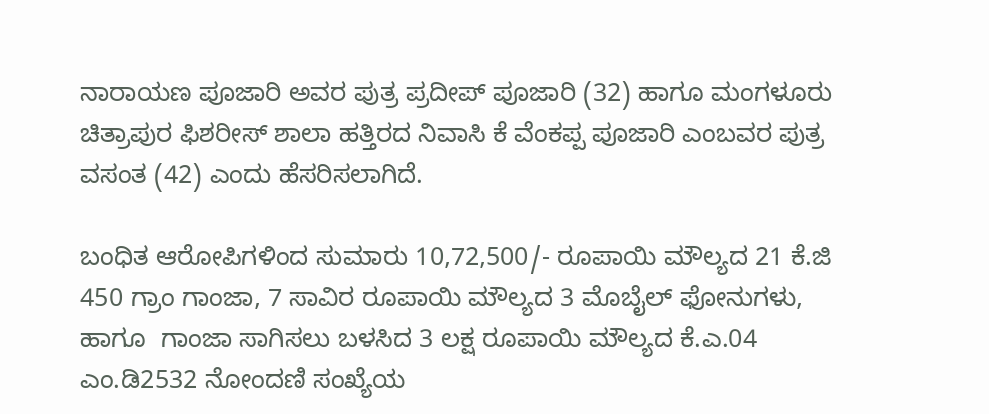ನಾರಾಯಣ ಪೂಜಾರಿ ಅವರ ಪುತ್ರ ಪ್ರದೀಪ್ ಪೂಜಾರಿ (32) ಹಾಗೂ ಮಂಗಳೂರು ಚಿತ್ರಾಪುರ ಫಿಶರೀಸ್ ಶಾಲಾ ಹತ್ತಿರದ ನಿವಾಸಿ ಕೆ ವೆಂಕಪ್ಪ ಪೂಜಾರಿ ಎಂಬವರ ಪುತ್ರ ವಸಂತ (42) ಎಂದು ಹೆಸರಿಸಲಾಗಿದೆ.

ಬಂಧಿತ ಆರೋಪಿಗಳಿಂದ ಸುಮಾರು 10,72,500/- ರೂಪಾಯಿ ಮೌಲ್ಯದ 21 ಕೆ.ಜಿ 450 ಗ್ರಾಂ ಗಾಂಜಾ, 7 ಸಾವಿರ ರೂಪಾಯಿ ಮೌಲ್ಯದ 3 ಮೊಬೈಲ್ ಫೋನುಗಳು, ಹಾಗೂ  ಗಾಂಜಾ ಸಾಗಿಸಲು ಬಳಸಿದ 3 ಲಕ್ಷ ರೂಪಾಯಿ ಮೌಲ್ಯದ ಕೆ.ಎ.04 ಎಂ.ಡಿ2532 ನೋಂದಣಿ ಸಂಖ್ಯೆಯ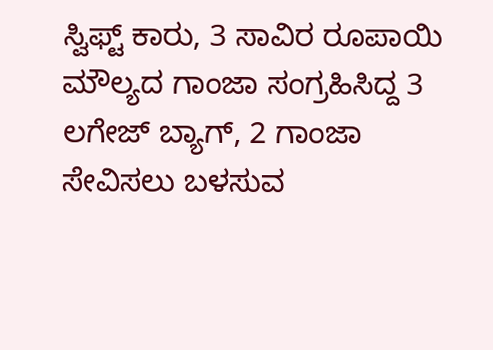ಸ್ವಿಫ್ಟ್ ಕಾರು, 3 ಸಾವಿರ ರೂಪಾಯಿ ಮೌಲ್ಯದ ಗಾಂಜಾ ಸಂಗ್ರಹಿಸಿದ್ದ 3 ಲಗೇಜ್ ಬ್ಯಾಗ್, 2 ಗಾಂಜಾ ಸೇವಿಸಲು ಬಳಸುವ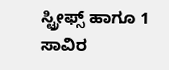ಸ್ಟ್ರೀಫ್ಸ್ ಹಾಗೂ 1 ಸಾವಿರ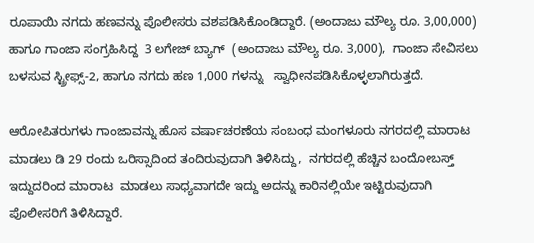ರೂಪಾಯಿ ನಗದು ಹಣವನ್ನು ಪೊಲೀಸರು ವಶಪಡಿಸಿಕೊಂಡಿದ್ದಾರೆ. (ಅಂದಾಜು ಮೌಲ್ಯ ರೂ. 3,00,000) ಹಾಗೂ ಗಾಂಜಾ ಸಂಗ್ರಹಿಸಿದ್ದ  3 ಲಗೇಜ್ ಬ್ಯಾಗ್  (ಅಂದಾಜು ಮೌಲ್ಯ ರೂ. 3,000),  ಗಾಂಜಾ ಸೇವಿಸಲು ಬಳಸುವ ಸ್ಟ್ರೀಫ್ಸ್-2, ಹಾಗೂ ನಗದು ಹಣ 1,000 ಗಳನ್ನು   ಸ್ವಾಧೀನಪಡಿಸಿಕೊಳ್ಳಲಾಗಿರುತ್ತದೆ.

ಆರೋಪಿತರುಗಳು ಗಾಂಜಾವನ್ನು ಹೊಸ ವರ್ಷಾಚರಣೆಯ ಸಂಬಂಧ ಮಂಗಳೂರು ನಗರದಲ್ಲಿ ಮಾರಾಟ ಮಾಡಲು ಡಿ 29 ರಂದು ಒರಿಸ್ಸಾದಿಂದ ತಂದಿರುವುದಾಗಿ ತಿಳಿಸಿದ್ದು,  ನಗರದಲ್ಲಿ ಹೆಚ್ಚಿನ ಬಂದೋಬಸ್ತ್ ಇದ್ದುದರಿಂದ ಮಾರಾಟ  ಮಾಡಲು ಸಾಧ್ಯವಾಗದೇ ಇದ್ದು ಅದನ್ನು ಕಾರಿನಲ್ಲಿಯೇ ಇಟ್ಟಿರುವುದಾಗಿ ಪೊಲೀಸರಿಗೆ ತಿಳಿಸಿದ್ದಾರೆ.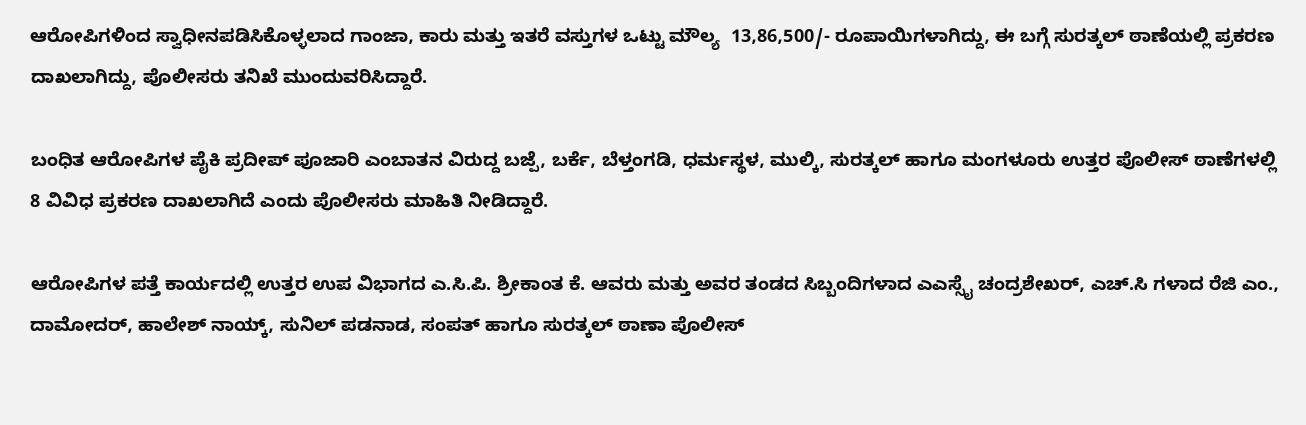ಆರೋಪಿಗಳಿಂದ ಸ್ವಾಧೀನಪಡಿಸಿಕೊಳ್ಳಲಾದ ಗಾಂಜಾ, ಕಾರು ಮತ್ತು ಇತರೆ ವಸ್ತುಗಳ ಒಟ್ಟು ಮೌಲ್ಯ  13,86,500/- ರೂಪಾಯಿಗಳಾಗಿದ್ದು, ಈ ಬಗ್ಗೆ ಸುರತ್ಕಲ್ ಠಾಣೆಯಲ್ಲಿ ಪ್ರಕರಣ ದಾಖಲಾಗಿದ್ದು, ಪೊಲೀಸರು ತನಿಖೆ ಮುಂದುವರಿಸಿದ್ದಾರೆ.

ಬಂಧಿತ ಆರೋಪಿಗಳ ಪೈಕಿ ಪ್ರದೀಪ್ ಪೂಜಾರಿ ಎಂಬಾತನ ವಿರುದ್ದ ಬಜ್ಪೆ, ಬರ್ಕೆ, ಬೆಳ್ತಂಗಡಿ, ಧರ್ಮಸ್ಥಳ, ಮುಲ್ಕಿ, ಸುರತ್ಕಲ್ ಹಾಗೂ ಮಂಗಳೂರು ಉತ್ತರ ಪೊಲೀಸ್ ಠಾಣೆಗಳಲ್ಲಿ 8 ವಿವಿಧ ಪ್ರಕರಣ ದಾಖಲಾಗಿದೆ ಎಂದು ಪೊಲೀಸರು ಮಾಹಿತಿ ನೀಡಿದ್ದಾರೆ.

ಆರೋಪಿಗಳ ಪತ್ತೆ ಕಾರ್ಯದಲ್ಲಿ ಉತ್ತರ ಉಪ ವಿಭಾಗದ ಎ.ಸಿ.ಪಿ. ಶ್ರೀಕಾಂತ ಕೆ. ಆವರು ಮತ್ತು ಅವರ ತಂಡದ ಸಿಬ್ಬಂದಿಗಳಾದ ಎಎಸ್ಸೈ ಚಂದ್ರಶೇಖರ್, ಎಚ್.ಸಿ ಗಳಾದ ರೆಜಿ ಎಂ., ದಾಮೋದರ್, ಹಾಲೇಶ್ ನಾಯ್ಕ್, ಸುನಿಲ್ ಪಡನಾಡ, ಸಂಪತ್ ಹಾಗೂ ಸುರತ್ಕಲ್ ಠಾಣಾ ಪೊಲೀಸ್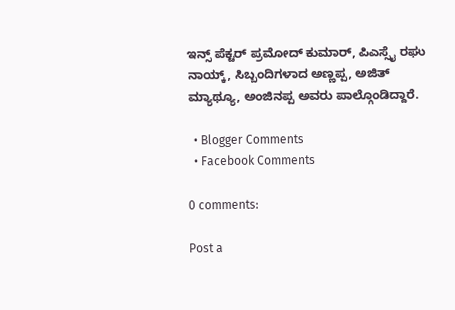ಇನ್ಸ್ ಪೆಕ್ಟರ್ ಪ್ರಮೋದ್ ಕುಮಾರ್, ಪಿಎಸ್ಸೈ ರಘು ನಾಯ್ಕ್, ಸಿಬ್ಬಂದಿಗಳಾದ ಅಣ್ಣಪ್ಪ, ಅಜಿತ್ ಮ್ಯಾಥ್ಯೂ, ಅಂಜಿನಪ್ಪ ಅವರು ಪಾಲ್ಗೊಂಡಿದ್ದಾರೆ.

  • Blogger Comments
  • Facebook Comments

0 comments:

Post a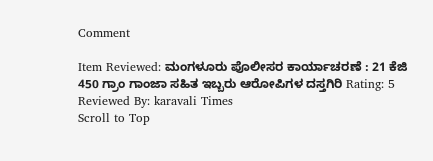Comment

Item Reviewed: ಮಂಗಳೂರು ಪೊಲೀಸರ ಕಾರ್ಯಾಚರಣೆ : 21 ಕೆಜಿ 450 ಗ್ರಾಂ ಗಾಂಜಾ ಸಹಿತ ಇಬ್ಬರು ಆರೋಪಿಗಳ ದಸ್ತಗಿರಿ Rating: 5 Reviewed By: karavali Times
Scroll to Top